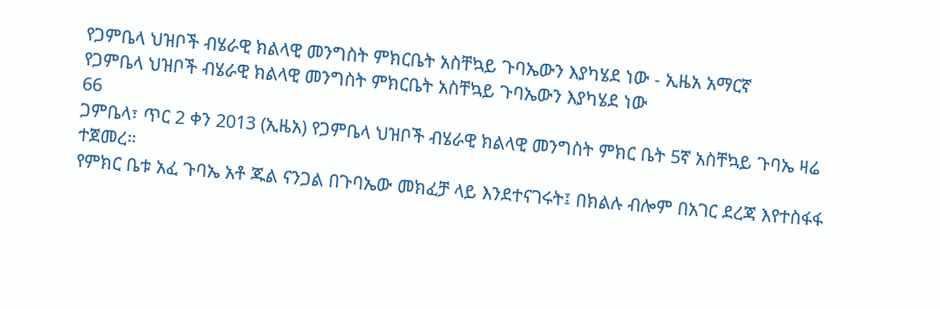የጋምቤላ ህዝቦች ብሄራዊ ክልላዊ መንግስት ምክርቤት አስቸኳይ ጉባኤውን እያካሄደ ነው - ኢዜአ አማርኛ
የጋምቤላ ህዝቦች ብሄራዊ ክልላዊ መንግስት ምክርቤት አስቸኳይ ጉባኤውን እያካሄደ ነው
66
ጋምቤላ፣ ጥር 2 ቀን 2013 (ኢዜአ) የጋምቤላ ህዝቦች ብሄራዊ ክልላዊ መንግስት ምክር ቤት 5ኛ አስቸኳይ ጉባኤ ዛሬ ተጀመረ።
የምክር ቤቱ አፈ ጉባኤ አቶ ጁል ናንጋል በጉባኤው መክፈቻ ላይ እንደተናገሩት፤ በክልሉ ብሎም በአገር ደረጃ እየተስፋፋ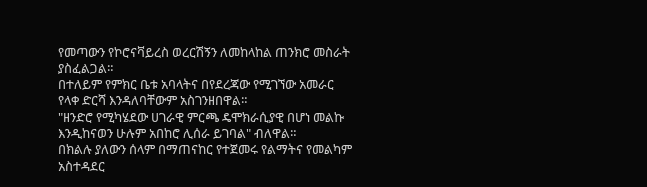የመጣውን የኮሮናቫይረስ ወረርሽኝን ለመከላከል ጠንክሮ መስራት ያስፈልጋል።
በተለይም የምክር ቤቱ አባላትና በየደረጃው የሚገኘው አመራር የላቀ ድርሻ እንዳለባቸውም አስገንዘበዋል።
"ዘንድሮ የሚካሄደው ሀገራዊ ምርጫ ዴሞክራሲያዊ በሆነ መልኩ እንዲከናወን ሁሉም አበከሮ ሊሰራ ይገባል" ብለዋል።
በክልሉ ያለውን ሰላም በማጠናከር የተጀመሩ የልማትና የመልካም አስተዳደር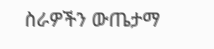ስራዎችን ውጤታማ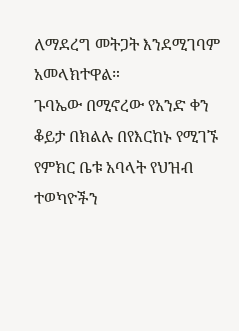ለማደረግ መትጋት እንደሚገባም አመላክተዋል።
ጉባኤው በሚኖረው የአንድ ቀን ቆይታ በክልሉ በየእርከኑ የሚገኙ የምክር ቤቱ አባላት የህዝብ ተወካዮችን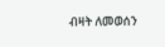ብዛት ለመወሰን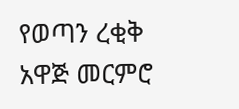የወጣን ረቂቅ አዋጅ መርምሮ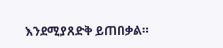እንደሚያጸድቅ ይጠበቃል።